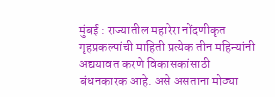मुंबई : राज्यातील महारेरा नोंदणीकृत गृहप्रकल्पांची माहिती प्रत्येक तीन महिन्यांनी अद्ययावत करणे विकासकांसाठी बंधनकारक आहे. असे असताना मोठ्या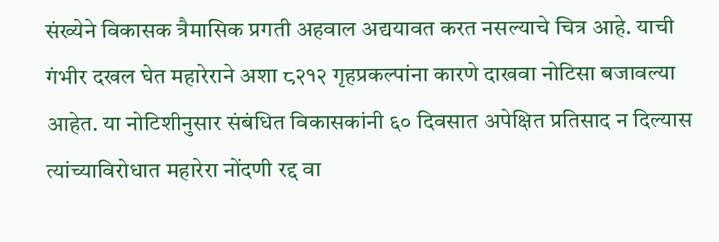संख्येने विकासक त्रैमासिक प्रगती अहवाल अद्ययावत करत नसल्याचे चित्र आहे. याची गंभीर दखल घेत महारेराने अशा ८२१२ गृहप्रकल्पांना कारणे दाखवा नोटिसा बजावल्या आहेत. या नोटिशीनुसार संबंधित विकासकांनी ६० दिवसात अपेक्षित प्रतिसाद न दिल्यास त्यांच्याविरोधात महारेरा नोंदणी रद्द वा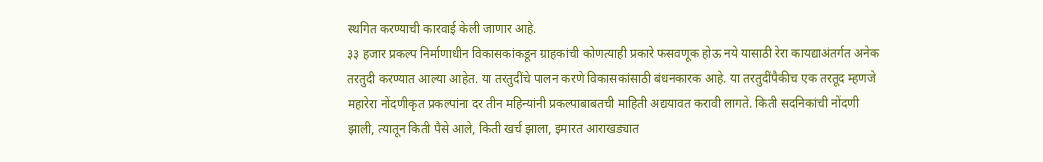स्थगित करण्याची कारवाई केली जाणार आहे.
३३ हजार प्रकल्प निर्माणाधीन विकासकांकडून ग्राहकांची कोणत्याही प्रकारे फसवणूक होऊ नये यासाठी रेरा कायद्याअंतर्गत अनेक तरतुदी करण्यात आल्या आहेत. या तरतुदींचे पालन करणे विकासकांसाठी बंधनकारक आहे. या तरतुदींपैकीच एक तरतूद म्हणजे महारेरा नोंदणीकृत प्रकल्पांना दर तीन महिन्यांनी प्रकल्पाबाबतची माहिती अद्ययावत करावी लागते. किती सदनिकांची नोंदणी झाली, त्यातून किती पैसे आले, किती खर्च झाला, इमारत आराखड्यात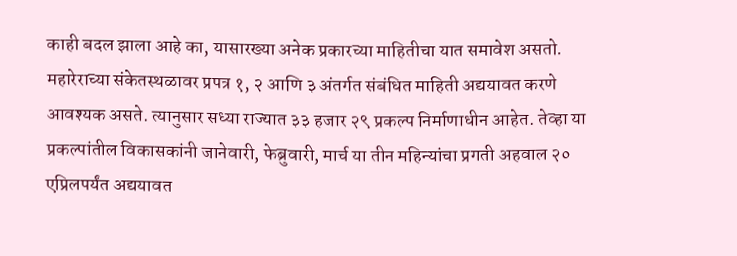काही बदल झाला आहे का, यासारख्या अनेक प्रकारच्या माहितीचा यात समावेश असतो.
महारेराच्या संकेतस्थळावर प्रपत्र १, २ आणि ३ अंतर्गत संबंधित माहिती अद्ययावत करणे आवश्यक असते. त्यानुसार सध्या राज्यात ३३ हजार २९ प्रकल्प निर्माणाधीन आहेत. तेव्हा या प्रकल्पांतील विकासकांनी जानेवारी, फेब्रुवारी, मार्च या तीन महिन्यांचा प्रगती अहवाल २० एप्रिलपर्यंत अद्ययावत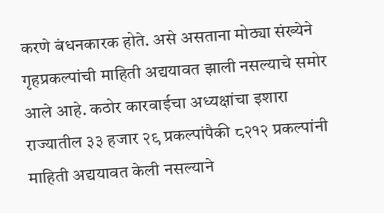करणे बंधनकारक होते. असे असताना मोठ्या संख्येने गृहप्रकल्पांची माहिती अद्ययावत झाली नसल्याचे समोर आले आहे. कठोर कारवाईचा अध्यक्षांचा इशारा राज्यातील ३३ हजार २९ प्रकल्पांपैकी ८२१२ प्रकल्पांनी माहिती अद्ययावत केली नसल्याने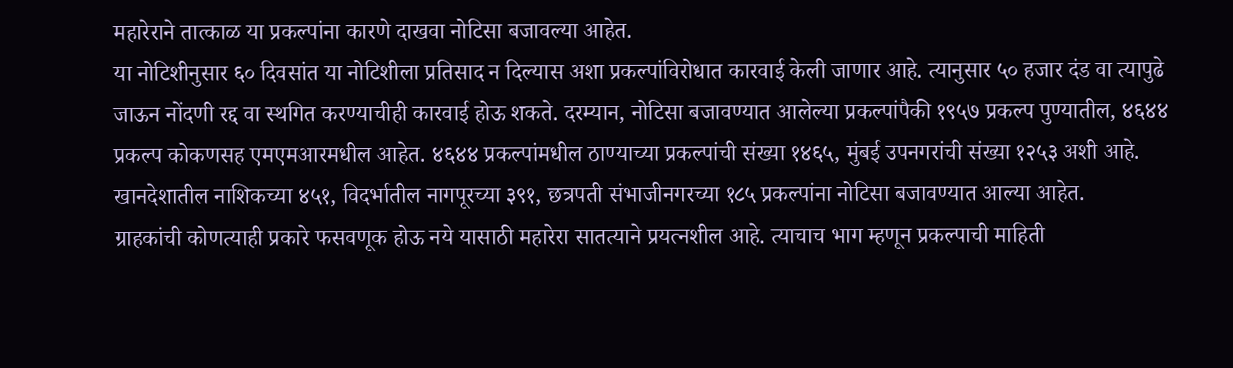महारेराने तात्काळ या प्रकल्पांना कारणे दाखवा नोटिसा बजावल्या आहेत.
या नोटिशीनुसार ६० दिवसांत या नोटिशीला प्रतिसाद न दिल्यास अशा प्रकल्पांविरोधात कारवाई केली जाणार आहे. त्यानुसार ५० हजार दंड वा त्यापुढे जाऊन नोंदणी रद्द वा स्थगित करण्याचीही कारवाई होऊ शकते. दरम्यान, नोटिसा बजावण्यात आलेल्या प्रकल्पांपैकी १९५७ प्रकल्प पुण्यातील, ४६४४ प्रकल्प कोकणसह एमएमआरमधील आहेत. ४६४४ प्रकल्पांमधील ठाण्याच्या प्रकल्पांची संख्या १४६५, मुंबई उपनगरांची संख्या १२५३ अशी आहे. खानदेशातील नाशिकच्या ४५१, विदर्भातील नागपूरच्या ३९१, छत्रपती संभाजीनगरच्या १८५ प्रकल्पांना नोटिसा बजावण्यात आल्या आहेत.
ग्राहकांची कोणत्याही प्रकारे फसवणूक होऊ नये यासाठी महारेरा सातत्याने प्रयत्नशील आहे. त्याचाच भाग म्हणून प्रकल्पाची माहिती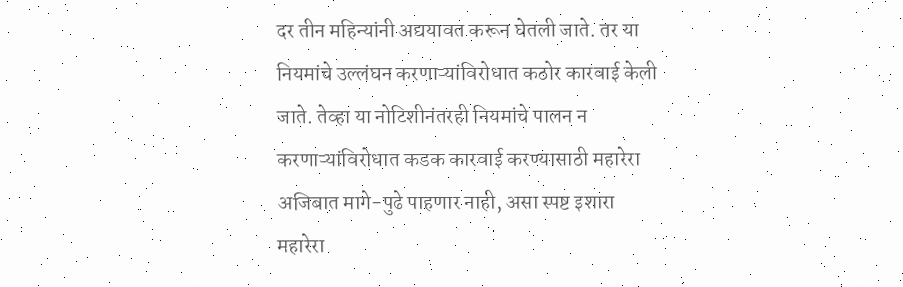दर तीन महिन्यांनी अद्ययावत करून घेतली जाते. तर या नियमांचे उल्लंघन करणाऱ्यांविरोधात कठोर कारवाई केली जाते. तेव्हा या नोटिशीनंतरही नियमांचे पालन न करणाऱ्यांविरोधात कडक कारवाई करण्यासाठी महारेरा अजिबात मागे-पुढे पाहणार नाही, असा स्पष्ट इशारा महारेरा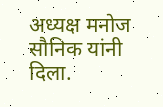अध्यक्ष मनोज सौनिक यांनी दिला.